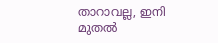താറാവല്ല, ഇനി മുതല്‍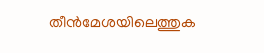തീന്‍മേശയിലെത്തുക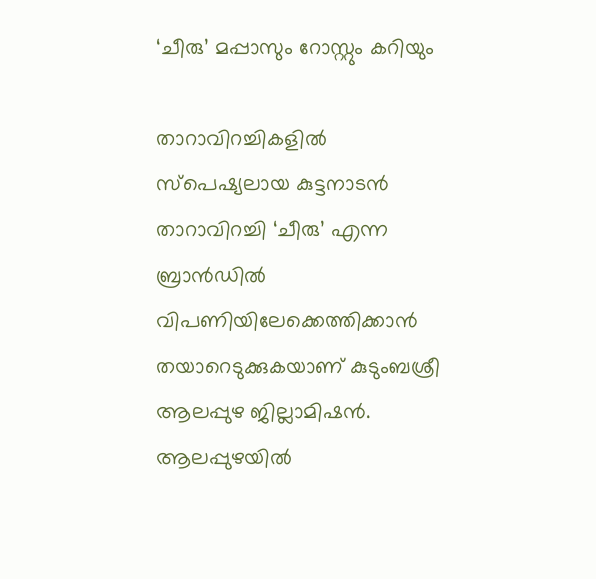‘ചീരു’ മപ്പാസും റോസ്റ്റും കറിയും

താറാവിറച്ചികളില്‍ സ്‌പെഷ്യലായ കുട്ടനാടന്‍ താറാവിറച്ചി ‘ചീരു’ എന്ന ബ്രാന്‍ഡില്‍ വിപണിയിലേക്കെത്തിക്കാന്‍ തയാറെടുക്കുകയാണ് കുടുംബശ്രീ ആലപ്പുഴ ജില്ലാമിഷന്‍. ആലപ്പുഴയില്‍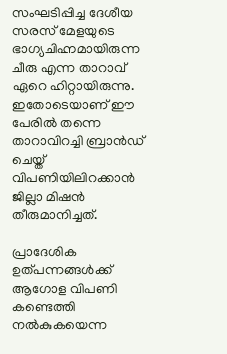സംഘടിപ്പിച്ച ദേശീയ സരസ് മേളയുടെ ഭാഗ്യചിഹ്നമായിരുന്ന ചീരു എന്ന താറാവ് ഏറെ ഹിറ്റായിരുന്നു. ഇതോടെയാണ് ഈ പേരില്‍ തന്നെ താറാവിറച്ചി ബ്രാന്‍ഡ് ചെയ്ത് വിപണിയിലിറക്കാന്‍ ജില്ലാ മിഷന്‍ തീരുമാനിച്ചത്.

പ്രാദേശിക ഉത്പന്നങ്ങള്‍ക്ക് ആഗോള വിപണി കണ്ടെത്തി നല്‍കുകയെന്ന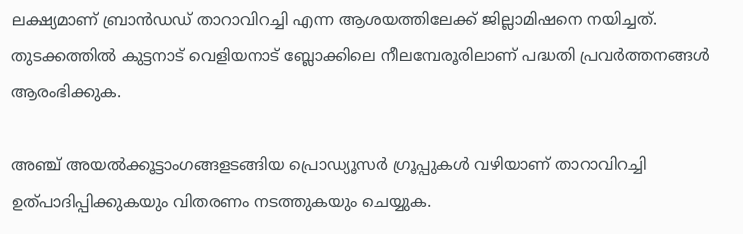ലക്ഷ്യമാണ് ബ്രാന്‍ഡഡ് താറാവിറച്ചി എന്ന ആശയത്തിലേക്ക് ജില്ലാമിഷനെ നയിച്ചത്. തുടക്കത്തില്‍ കുട്ടനാട് വെളിയനാട് ബ്ലോക്കിലെ നീലമ്പേരൂരിലാണ് പദ്ധതി പ്രവര്‍ത്തനങ്ങള്‍ ആരംഭിക്കുക.

അഞ്ച് അയല്‍ക്കൂട്ടാംഗങ്ങളടങ്ങിയ പ്രൊഡ്യൂസര്‍ ഗ്രൂപ്പുകള്‍ വഴിയാണ് താറാവിറച്ചി ഉത്പാദിപ്പിക്കുകയും വിതരണം നടത്തുകയും ചെയ്യുക.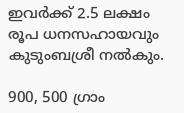ഇവര്‍ക്ക് 2.5 ലക്ഷം രൂപ ധനസഹായവും കുടുംബശ്രീ നല്‍കും.

900, 500 ഗ്രാം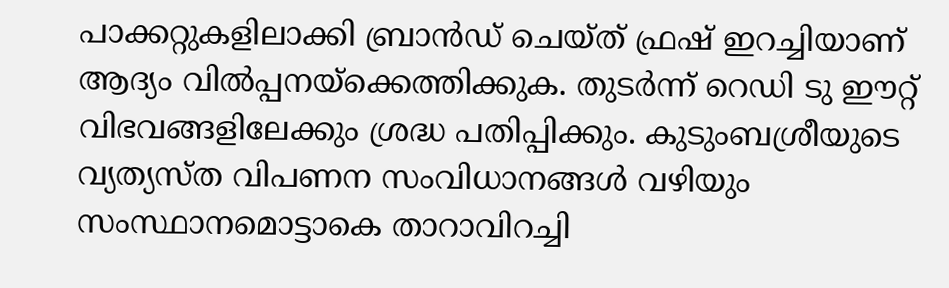പാക്കറ്റുകളിലാക്കി ബ്രാന്‍ഡ് ചെയ്ത് ഫ്രഷ് ഇറച്ചിയാണ് ആദ്യം വില്‍പ്പനയ്‌ക്കെത്തിക്കുക. തുടര്‍ന്ന് റെഡി ടു ഈറ്റ് വിഭവങ്ങളിലേക്കും ശ്രദ്ധ പതിപ്പിക്കും. കുടുംബശ്രീയുടെ വ്യത്യസ്ത വിപണന സംവിധാനങ്ങള്‍ വഴിയും സംസ്ഥാനമൊട്ടാകെ താറാവിറച്ചി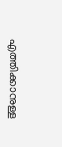എത്തിക്കാനുള്ള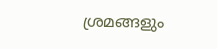ശ്രമങ്ങളും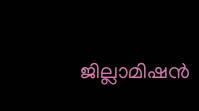ജില്ലാമിഷന്‍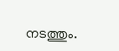നടത്തും.